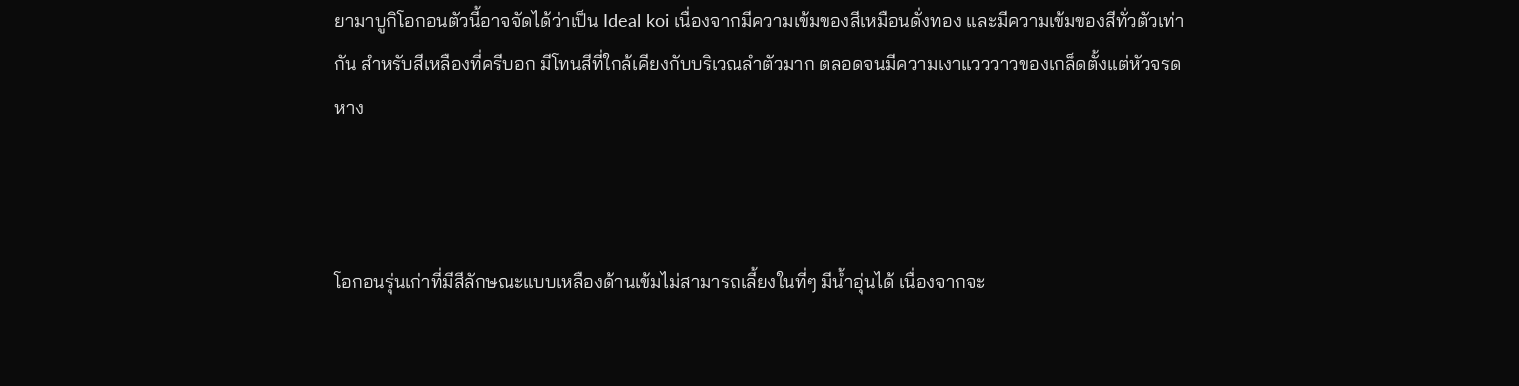ยามาบูกิโอกอนตัวนี้อาจจัดได้ว่าเป็น Ideal koi เนื่องจากมีความเข้มของสีเหมือนดั่งทอง และมีความเข้มของสีทั่วตัวเท่ากัน สำหรับสีเหลืองที่ครีบอก มีโทนสีที่ใกล้เคียงกับบริเวณลำตัวมาก ตลอดจนมีความเงาแวววาวของเกล็ดตั้งแต่หัวจรดหาง



โอกอนรุ่นเก่าที่มีสีลักษณะแบบเหลืองด้านเข้มไม่สามารถเลี้ยงในที่ๆ มีน้ำอุ่นได้ เนื่องจากจะ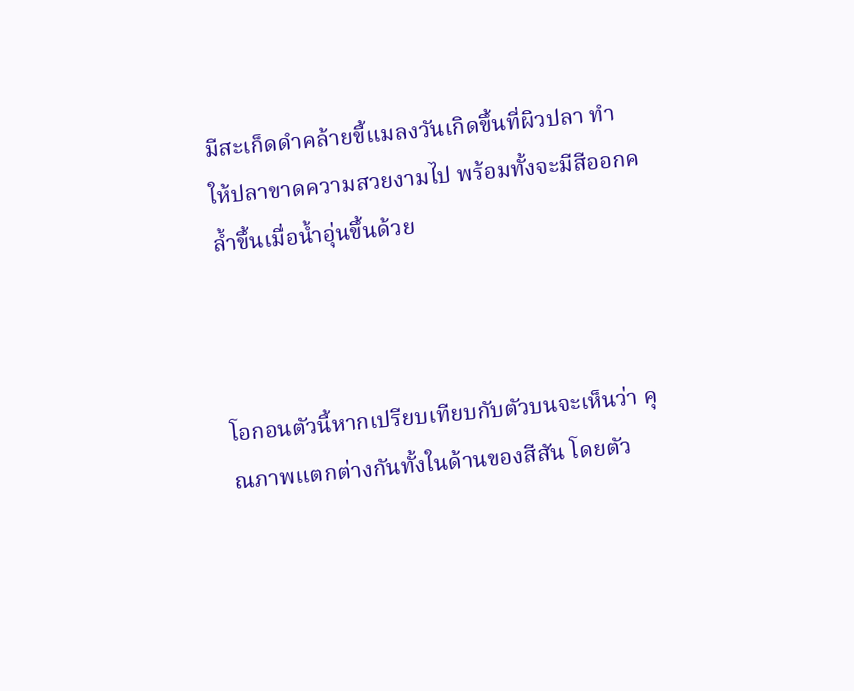มีสะเก็ดดำคล้ายขี้แมลงวันเกิดขึ้นที่ผิวปลา ทำให้ปลาขาดความสวยงามไป พร้อมทั้งจะมีสีออกคล้ำขึ้นเมื่อน้ำอุ่นขึ้นด้วย



โอกอนตัวนี้หากเปรียบเทียบกับตัวบนจะเห็นว่า คุณภาพแตกต่างกันทั้งในด้านของสีสัน โดยตัว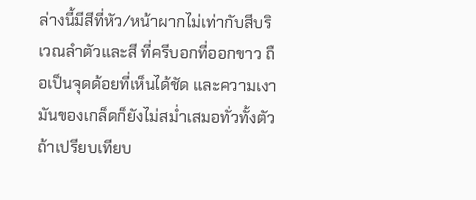ล่างนี้มีสีที่หัว/หน้าผากไม่เท่ากับสีบริเวณลำตัวและสี ที่ครีบอกที่ออกขาว ถือเป็นจุดด้อยที่เห็นได้ชัด และความเงามันของเกล็ดก็ยังไม่สม่ำเสมอทั่วทั้งตัว ถ้าเปรียบเทียบ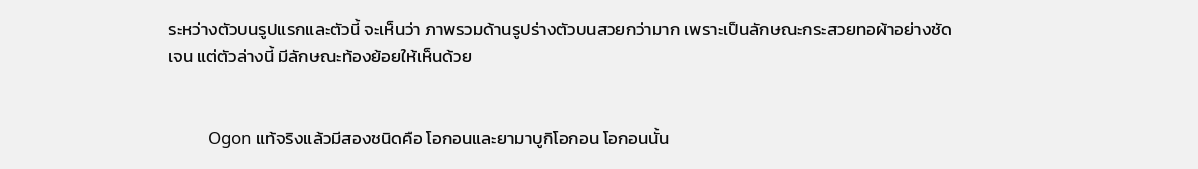ระหว่างตัวบนรูปแรกและตัวนี้ จะเห็นว่า ภาพรวมด้านรูปร่างตัวบนสวยกว่ามาก เพราะเป็นลักษณะกระสวยทอผ้าอย่างชัดเจน แต่ตัวล่างนี้ มีลักษณะท้องย้อยให้เห็นด้วย


          Ogon แท้จริงแล้วมีสองชนิดคือ โอกอนและยามาบูกิโอกอน โอกอนนั้น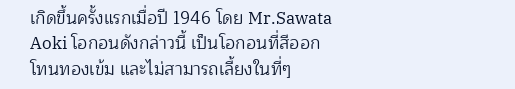เกิดขึ้นครั้งแรกเมื่อปี 1946 โดย Mr.Sawata Aoki โอกอนดังกล่าวนี้ เป็นโอกอนที่สีออกโทนทองเข้ม และไม่สามารถเลี้ยงในที่ๆ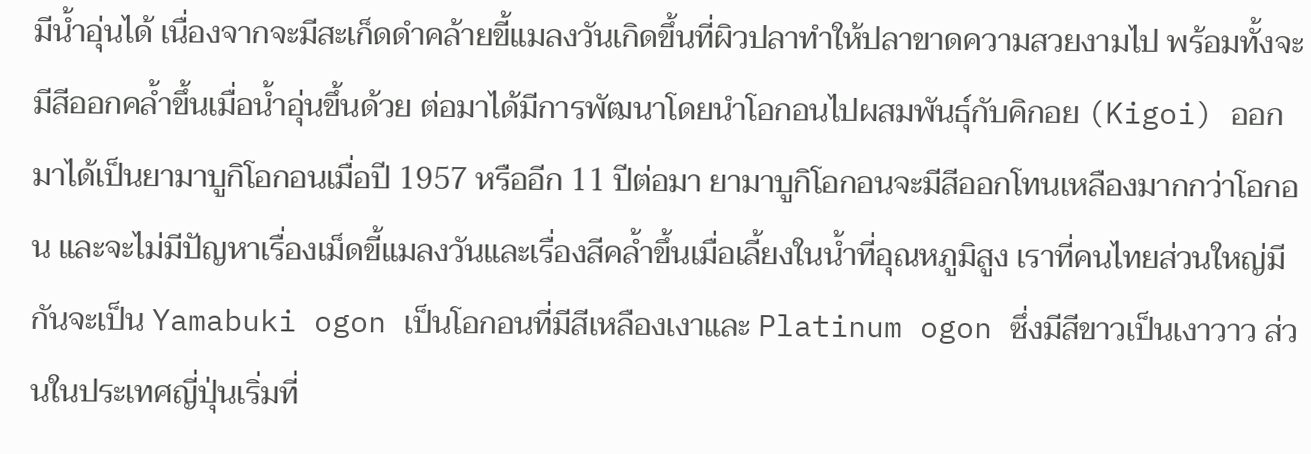มีน้ำอุ่นได้ เนื่องจากจะมีสะเก็ดดำคล้ายขี้แมลงวันเกิดขึ้นที่ผิวปลาทำให้ปลาขาดความสวยงามไป พร้อมทั้งจะมีสีออกคล้ำขึ้นเมื่อน้ำอุ่นขึ้นด้วย ต่อมาได้มีการพัฒนาโดยนำโอกอนไปผสมพันธุ์กับคิกอย (Kigoi) ออกมาได้เป็นยามาบูกิโอกอนเมื่อปี 1957 หรืออีก 11 ปีต่อมา ยามาบูกิโอกอนจะมีสีออกโทนเหลืองมากกว่าโอกอน และจะไม่มีปัญหาเรื่องเม็ดขี้แมลงวันและเรื่องสีคล้ำขึ้นเมื่อเลี้ยงในน้ำที่อุณหภูมิสูง เราที่คนไทยส่วนใหญ่มีกันจะเป็น Yamabuki ogon เป็นโอกอนที่มีสีเหลืองเงาและ Platinum ogon ซึ่งมีสีขาวเป็นเงาวาว ส่วนในประเทศญี่ปุ่นเริ่มที่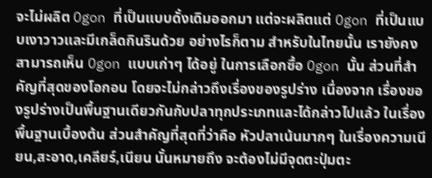จะไม่ผลิต Ogon ที่เป็นแบบดั้งเดิมออกมา แต่จะผลิตแต่ Ogon ที่เป็นแบบเงาวาวและมีเกล็ดกินรินด้วย อย่างไรก็ตาม สำหรับในไทยนั้น เรายังคงสามารถเห็น Ogon แบบเก่าๆ ได้อยู่ ในการเลือกซื้อ Ogon นั้น ส่วนที่สำคัญที่สุดของโอกอน โดยจะไม่กล่าวถึงเรื่องของรูปร่าง เนื่องจาก เรื่องของรูปร่างเป็นพื้นฐานเดียวกันกับปลาทุกประเภทและได้กล่าวไปแล้ว ในเรื่องพื้นฐานเบื้องต้น ส่วนสำคัญที่สุดที่ว่าคือ หัวปลาเน้นมากๆ ในเรื่องความเนียน,สะอาด,เคลียร์,เนียน นั้นหมายถึง จะต้องไม่มีจุดตะปุ่มตะ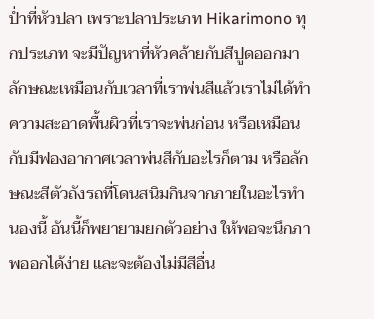ป่ำที่หัวปลา เพราะปลาประเภท Hikarimono ทุกประเภท จะมีปัญหาที่หัวคล้ายกับสีปูดออกมาลักษณะเหมือนกับเวลาที่เราพ่นสีแล้วเราไม่ได้ทำความสะอาดพื้นผิวที่เราจะพ่นก่อน หรือเหมือนกับมีฟองอากาศเวลาพ่นสีกับอะไรก็ตาม หรือลักษณะสีตัวถังรถที่โดนสนิมกินจากภายในอะไรทำนองนี้ อันนี้ก็พยายามยกตัวอย่าง ให้พอจะนึกภาพออกได้ง่าย และจะต้องไม่มีสีอื่น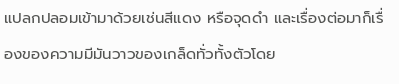แปลกปลอมเข้ามาด้วยเช่นสีแดง หรือจุดดำ และเรื่องต่อมาก็เรื่องของความมีมันวาวของเกล็ดทั่วทั้งตัวโดย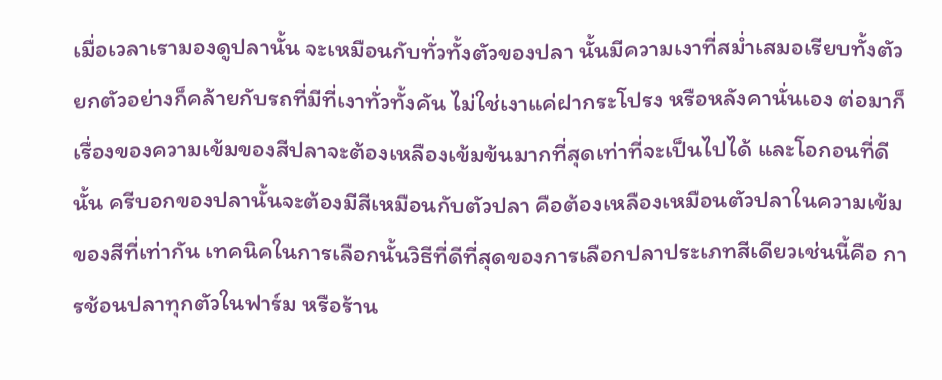เมื่อเวลาเรามองดูปลานั้น จะเหมือนกับทั่วทั้งตัวของปลา นั้นมีความเงาที่สม่ำเสมอเรียบทั้งตัว ยกตัวอย่างก็คล้ายกับรถที่มีที่เงาทั่วทั้งคัน ไม่ใช่เงาแค่ฝากระโปรง หรือหลังคานั่นเอง ต่อมาก็เรื่องของความเข้มของสีปลาจะต้องเหลืองเข้มข้นมากที่สุดเท่าที่จะเป็นไปได้ และโอกอนที่ดีนั้น ครีบอกของปลานั้นจะต้องมีสีเหมือนกับตัวปลา คือต้องเหลืองเหมือนตัวปลาในความเข้มของสีที่เท่ากัน เทคนิคในการเลือกนั้นวิธีที่ดีที่สุดของการเลือกปลาประเภทสีเดียวเช่นนี้คือ การช้อนปลาทุกตัวในฟาร์ม หรือร้าน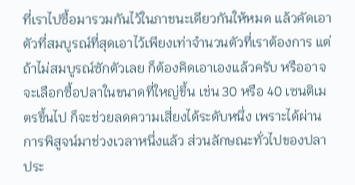ที่เราไปซื้อมารวมกันไว้ในภาชนะเดียวกันให้หมด แล้วคัดเอาตัวที่สมบูรณ์ที่สุดเอาไว้เพียงเท่าจำนวนตัวที่เราต้องการ แต่ถ้าไม่สมบูรณ์ซักตัวเลย ก็ต้องคิดเอาเองแล้วครับ หรืออาจจะเลือกซื้อปลาในขนาดที่ใหญ่ขึ้น เช่น 30 หรือ 40 เซนติเมตรขึ้นไป ก็จะช่วยลดความเสี่ยงได้ระดับหนึ่ง เพราะได้ผ่านการพิสูจน์มาช่วงเวลาหนึ่งแล้ว ส่วนลักษณะทั่วไปของปลาประ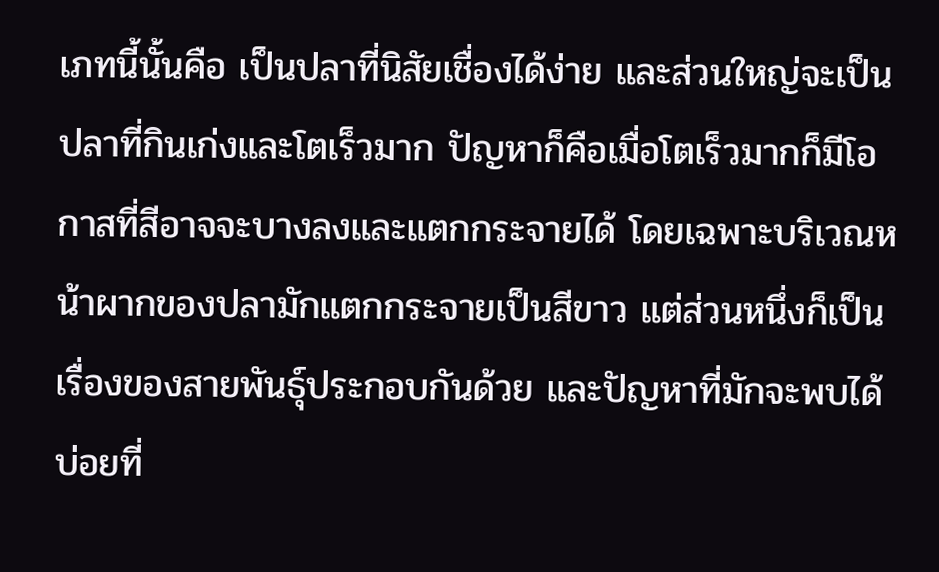เภทนี้นั้นคือ เป็นปลาที่นิสัยเชื่องได้ง่าย และส่วนใหญ่จะเป็นปลาที่กินเก่งและโตเร็วมาก ปัญหาก็คือเมื่อโตเร็วมากก็มีโอกาสที่สีอาจจะบางลงและแตกกระจายได้ โดยเฉพาะบริเวณหน้าผากของปลามักแตกกระจายเป็นสีขาว แต่ส่วนหนึ่งก็เป็นเรื่องของสายพันธุ์ประกอบกันด้วย และปัญหาที่มักจะพบได้บ่อยที่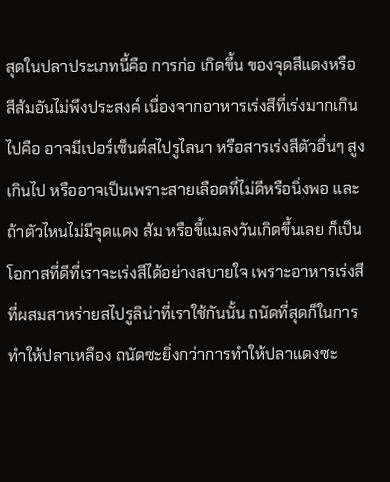สุดในปลาประเภทนี้คือ การก่อ เกิดขึ้น ของจุดสีแดงหรือสีส้มอันไม่พึงประสงค์ เนื่องจากอาหารเร่งสีที่เร่งมากเกินไปคือ อาจมีเปอร์เซ็นต์สไปรูไลนา หรือสารเร่งสีตัวอื่นๆ สูงเกินไป หรืออาจเป็นเพราะสายเลือดที่ไม่ดีหรือนิ่งพอ และถ้าตัวไหนไม่มีจุดแดง ส้ม หรือขี้แมลงวันเกิดขึ้นเลย ก็เป็นโอกาสที่ดีที่เราจะเร่งสีได้อย่างสบายใจ เพราะอาหารเร่งสีที่ผสมสาหร่ายสไปรูลิน่าที่เราใช้กันนั้น ถนัดที่สุดก็ในการทำให้ปลาเหลือง ถนัดซะยิ่งกว่าการทำให้ปลาแดงซะ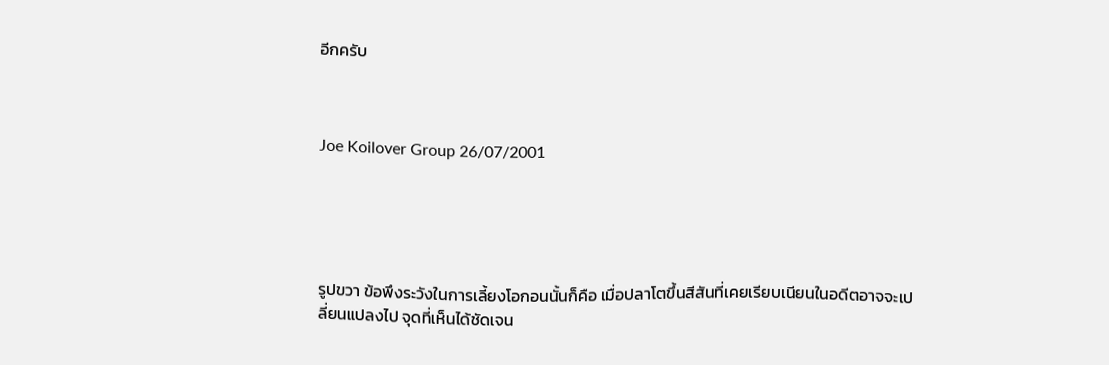อีกครับ



Joe Koilover Group 26/07/2001





รูปขวา ข้อพึงระวังในการเลี้ยงโอกอนนั้นก็คือ เมื่อปลาโตขึ้นสีสันที่เคยเรียบเนียนในอดีตอาจจะเปลี่ยนแปลงไป จุดที่เห็นได้ชัดเจน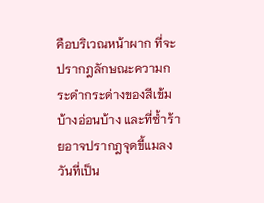คือบริเวณหน้าผาก ที่จะปรากฎลักษณะความกระดำกระด่างของสีเข้มบ้างอ่อนบ้าง และที่ซ้ำร้ายอาจปรากฎจุดขี้แมลงวันที่เป็น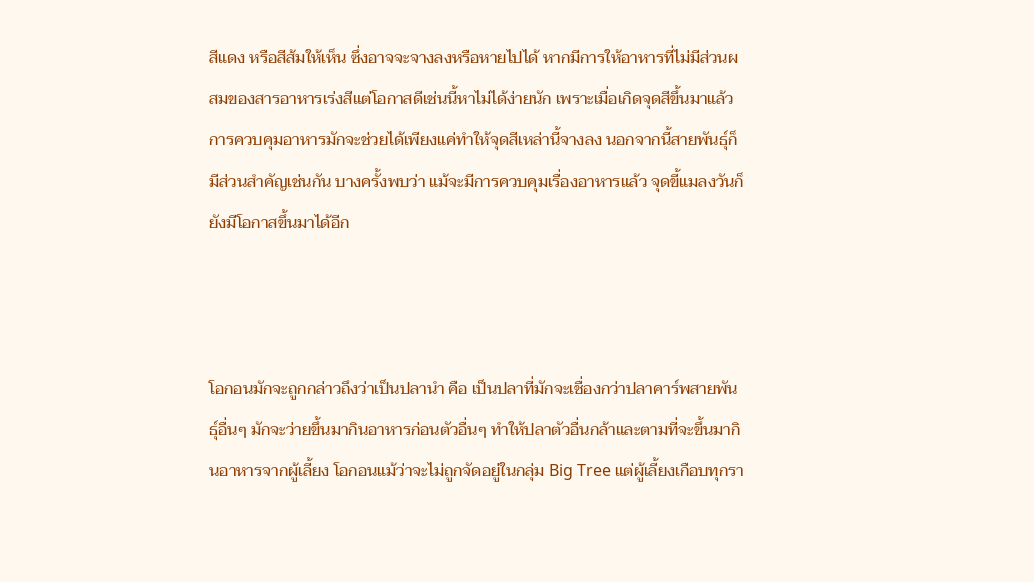สีแดง หรือสีส้มให้เห็น ซึ่งอาจจะจางลงหรือหายไปได้ หากมีการให้อาหารที่ไม่มีส่วนผสมของสารอาหารเร่งสีแต่โอกาสดีเช่นนี้หาไม่ได้ง่ายนัก เพราะเมื่อเกิดจุดสีขึ้นมาแล้ว การควบคุมอาหารมักจะช่วยได้เพียงแค่ทำให้จุดสีเหล่านี้จางลง นอกจากนี้สายพันธุ์ก็มีส่วนสำคัญเช่นกัน บางครั้งพบว่า แม้จะมีการควบคุมเรื่องอาหารแล้ว จุดขี้แมลงวันก็ยังมีโอกาสขึ้นมาได้อีก



โอกอนมักจะถูกกล่าวถึงว่าเป็นปลานำ คือ เป็นปลาที่มักจะเชื่องกว่าปลาคาร์พสายพันธุ์อื่นๆ มักจะว่ายขึ้นมากินอาหารก่อนตัวอื่นๆ ทำให้ปลาตัวอื่นกล้าและตามที่จะขึ้นมากินอาหารจากผู้เลี้ยง โอกอนแม้ว่าจะไม่ถูกจัดอยู่ในกลุ่ม Big Tree แต่ผู้เลี้ยงเกือบทุกรา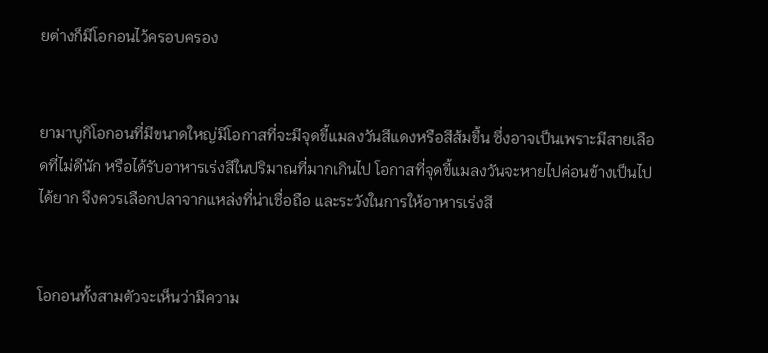ยต่างก็มีโอกอนไว้ครอบครอง


ยามาบูกิโอกอนที่มีขนาดใหญ่มีโอกาสที่จะมีจุดขี้แมลงวันสีแดงหรือสีส้มขึ้น ซึ่งอาจเป็นเพราะมีสายเลือดที่ไม่ดีนัก หรือได้รับอาหารเร่งสีในปริมาณที่มากเกินไป โอกาสที่จุดขี้แมลงวันจะหายไปค่อนข้างเป็นไปได้ยาก จึงควรเลือกปลาจากแหล่งที่น่าเชื่อถือ และระวังในการให้อาหารเร่งสี


โอกอนทั้งสามตัวจะเห็นว่ามีความ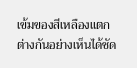เข้มของสีเหลืองแตกต่างกันอย่างเห็นได้ชัด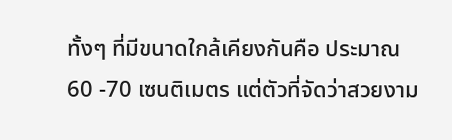ทั้งๆ ที่มีขนาดใกล้เคียงกันคือ ประมาณ 60 -70 เซนติเมตร แต่ตัวที่จัดว่าสวยงาม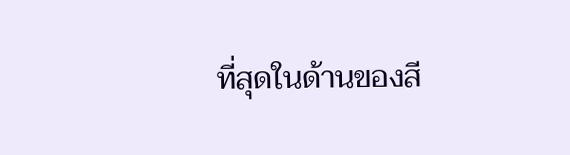ที่สุดในด้านของสี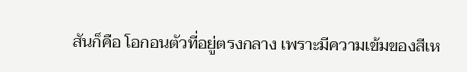สันก็คือ โอกอนตัวที่อยู่ตรงกลาง เพราะมีความเข้มของสีเห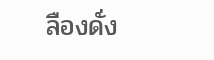ลืองดั่ง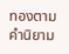ทองตามคำนิยาม